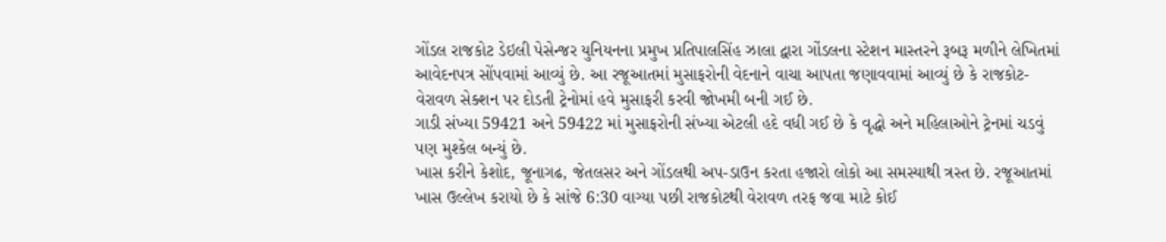ગોંડલ રાજકોટ ડેઇલી પેસેન્જર યુનિયનના પ્રમુખ પ્રતિપાલસિંહ ઝાલા દ્વારા ગોંડલના સ્ટેશન માસ્તરને રૂબરૂ મળીને લેખિતમાં આવેદનપત્ર સોંપવામાં આવ્યું છે. આ રજૂઆતમાં મુસાફરોની વેદનાને વાચા આપતા જણાવવામાં આવ્યું છે કે રાજકોટ-વેરાવળ સેક્શન પર દોડતી ટ્રેનોમાં હવે મુસાફરી કરવી જોખમી બની ગઈ છે.
ગાડી સંખ્યા 59421 અને 59422 માં મુસાફરોની સંખ્યા એટલી હદે વધી ગઈ છે કે વૃદ્ધો અને મહિલાઓને ટ્રેનમાં ચડવું પણ મુશ્કેલ બન્યું છે.
ખાસ કરીને કેશોદ, જૂનાગઢ, જેતલસર અને ગોંડલથી અપ-ડાઉન કરતા હજારો લોકો આ સમસ્યાથી ત્રસ્ત છે. રજૂઆતમાં ખાસ ઉલ્લેખ કરાયો છે કે સાંજે 6:30 વાગ્યા પછી રાજકોટથી વેરાવળ તરફ જવા માટે કોઈ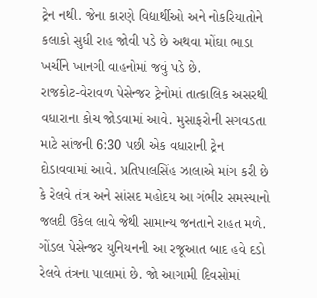ટ્રેન નથી. જેના કારણે વિદ્યાર્થીઓ અને નોકરિયાતોને કલાકો સુધી રાહ જોવી પડે છે અથવા મોંઘા ભાડા ખર્ચીને ખાનગી વાહનોમાં જવું પડે છે.
રાજકોટ-વેરાવળ પેસેન્જર ટ્રેનોમાં તાત્કાલિક અસરથી વધારાના કોચ જોડવામાં આવે. મુસાફરોની સગવડતા માટે સાંજની 6:30 પછી એક વધારાની ટ્રેન દોડાવવામાં આવે. પ્રતિપાલસિંહ ઝાલાએ માંગ કરી છે કે રેલવે તંત્ર અને સાંસદ મહોદય આ ગંભીર સમસ્યાનો જલદી ઉકેલ લાવે જેથી સામાન્ય જનતાને રાહત મળે. ગોંડલ પેસેન્જર યુનિયનની આ રજૂઆત બાદ હવે દડો રેલવે તંત્રના પાલામાં છે. જો આગામી દિવસોમાં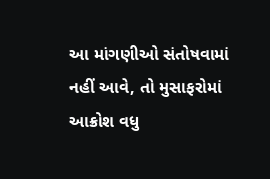આ માંગણીઓ સંતોષવામાં નહીં આવે, તો મુસાફરોમાં આક્રોશ વધુ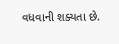વધવાની શક્યતા છે.